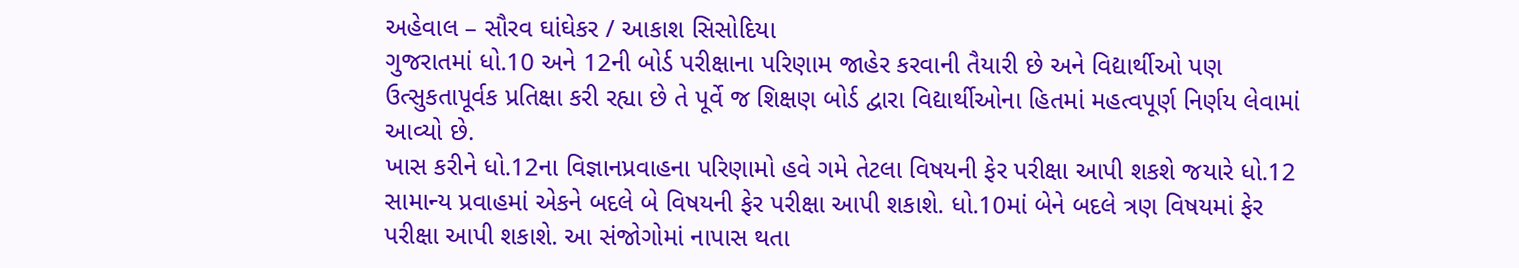અહેવાલ – સૌરવ ઘાંઘેકર / આકાશ સિસોદિયા
ગુજરાતમાં ધો.10 અને 12ની બોર્ડ પરીક્ષાના પરિણામ જાહેર કરવાની તૈયારી છે અને વિદ્યાર્થીઓ પણ ઉત્સુકતાપૂર્વક પ્રતિક્ષા કરી રહ્યા છે તે પૂર્વે જ શિક્ષણ બોર્ડ દ્વારા વિદ્યાર્થીઓના હિતમાં મહત્વપૂર્ણ નિર્ણય લેવામાં આવ્યો છે.
ખાસ કરીને ધો.12ના વિજ્ઞાનપ્રવાહના પરિણામો હવે ગમે તેટલા વિષયની ફેર પરીક્ષા આપી શકશે જયારે ધો.12 સામાન્ય પ્રવાહમાં એકને બદલે બે વિષયની ફેર પરીક્ષા આપી શકાશે. ધો.10માં બેને બદલે ત્રણ વિષયમાં ફેર પરીક્ષા આપી શકાશે. આ સંજોગોમાં નાપાસ થતા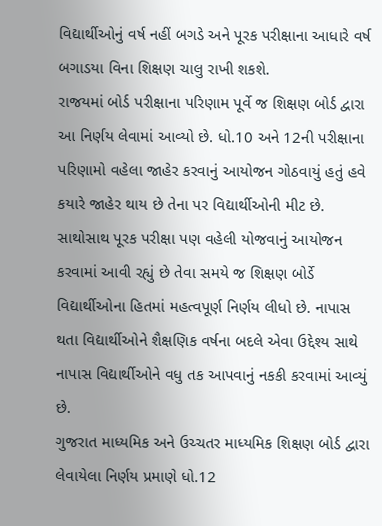વિદ્યાર્થીઓનું વર્ષ નહીં બગડે અને પૂરક પરીક્ષાના આધારે વર્ષ બગાડયા વિના શિક્ષણ ચાલુ રાખી શકશે.
રાજયમાં બોર્ડ પરીક્ષાના પરિણામ પૂર્વે જ શિક્ષણ બોર્ડ દ્વારા આ નિર્ણય લેવામાં આવ્યો છે. ધો.10 અને 12ની પરીક્ષાના પરિણામો વહેલા જાહેર કરવાનું આયોજન ગોઠવાયું હતું હવે કયારે જાહેર થાય છે તેના પર વિદ્યાર્થીઓની મીટ છે. સાથોસાથ પૂરક પરીક્ષા પણ વહેલી યોજવાનું આયોજન કરવામાં આવી રહ્યું છે તેવા સમયે જ શિક્ષણ બોર્ડે વિદ્યાર્થીઓના હિતમાં મહત્વપૂર્ણ નિર્ણય લીધો છે. નાપાસ થતા વિદ્યાર્થીઓને શૈક્ષણિક વર્ષના બદલે એવા ઉદ્દેશ્ય સાથે નાપાસ વિદ્યાર્થીઓને વધુ તક આપવાનું નકકી કરવામાં આવ્યું છે.
ગુજરાત માધ્યમિક અને ઉચ્ચતર માધ્યમિક શિક્ષણ બોર્ડ દ્વારા લેવાયેલા નિર્ણય પ્રમાણે ધો.12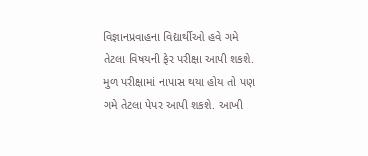વિજ્ઞાનપ્રવાહના વિદ્યાર્થીઓ હવે ગમે તેટલા વિષયની ફેર પરીક્ષા આપી શકશે. મુળ પરીક્ષામાં નાપાસ થયા હોય તો પણ ગમે તેટલા પેપર આપી શકશે. આખી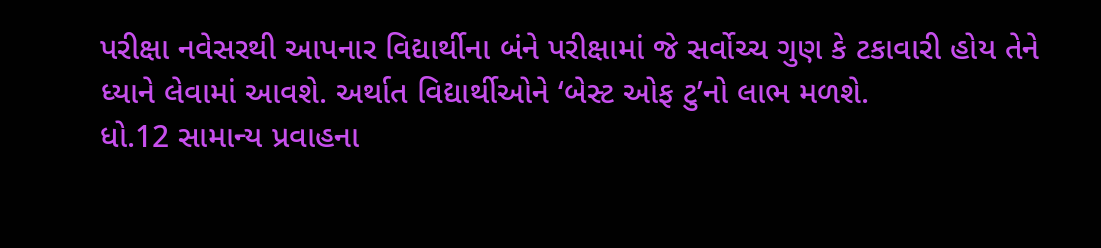પરીક્ષા નવેસરથી આપનાર વિદ્યાર્થીના બંને પરીક્ષામાં જે સર્વોચ્ચ ગુણ કે ટકાવારી હોય તેને ધ્યાને લેવામાં આવશે. અર્થાત વિદ્યાર્થીઓને ‘બેસ્ટ ઓફ ટુ’નો લાભ મળશે.
ધો.12 સામાન્ય પ્રવાહના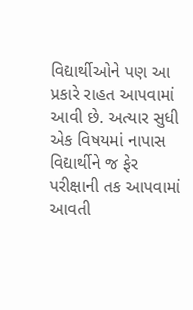વિદ્યાર્થીઓને પણ આ પ્રકારે રાહત આપવામાં આવી છે. અત્યાર સુધી એક વિષયમાં નાપાસ વિદ્યાર્થીને જ ફેર પરીક્ષાની તક આપવામાં આવતી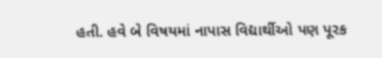હતી. હવે બે વિષયમાં નાપાસ વિદ્યાર્થીઓ પણ પૂરક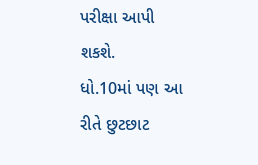પરીક્ષા આપી શકશે.
ધો.10માં પણ આ રીતે છુટછાટ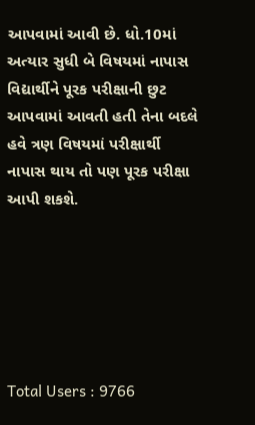આપવામાં આવી છે. ધો.10માં અત્યાર સુધી બે વિષયમાં નાપાસ વિદ્યાર્થીને પૂરક પરીક્ષાની છુટ આપવામાં આવતી હતી તેના બદલે હવે ત્રણ વિષયમાં પરીક્ષાર્થી નાપાસ થાય તો પણ પૂરક પરીક્ષા આપી શકશે.






Total Users : 9766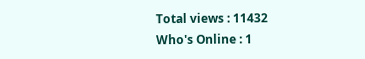Total views : 11432
Who's Online : 1